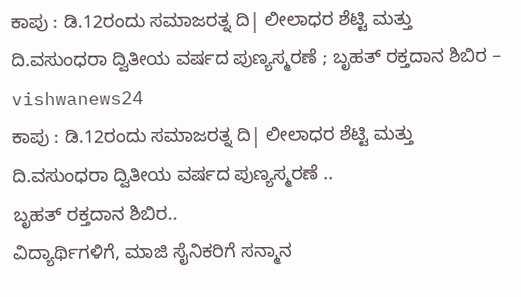ಕಾಪು : ಡಿ.12ರಂದು ಸಮಾಜರತ್ನ ದಿ| ಲೀಲಾಧರ ಶೆಟ್ಟಿ ಮತ್ತು ದಿ.ವಸುಂಧರಾ ದ್ವಿತೀಯ ವರ್ಷದ ಪುಣ್ಯಸ್ಮರಣೆ ; ಬೃಹತ್ ರಕ್ತದಾನ ಶಿಬಿರ – vishwanews24
ಕಾಪು : ಡಿ.12ರಂದು ಸಮಾಜರತ್ನ ದಿ| ಲೀಲಾಧರ ಶೆಟ್ಟಿ ಮತ್ತು ದಿ.ವಸುಂಧರಾ ದ್ವಿತೀಯ ವರ್ಷದ ಪುಣ್ಯಸ್ಮರಣೆ ..
ಬೃಹತ್ ರಕ್ತದಾನ ಶಿಬಿರ..
ವಿದ್ಯಾರ್ಥಿಗಳಿಗೆ, ಮಾಜಿ ಸೈನಿಕರಿಗೆ ಸನ್ಮಾನ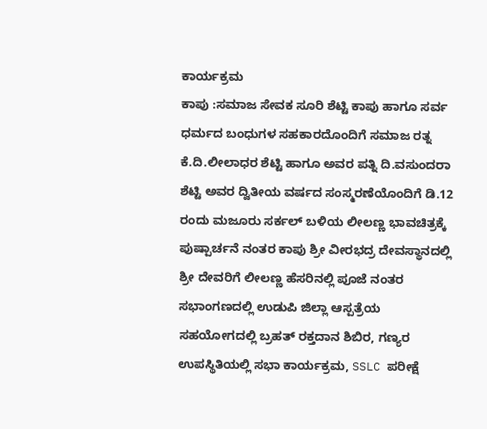ಕಾರ್ಯಕ್ರಮ
ಕಾಪು :ಸಮಾಜ ಸೇವಕ ಸೂರಿ ಶೆಟ್ಟಿ ಕಾಪು ಹಾಗೂ ಸರ್ವ ಧರ್ಮದ ಬಂಧುಗಳ ಸಹಕಾರದೊಂದಿಗೆ ಸಮಾಜ ರತ್ನ ಕೆ.ದಿ.ಲೀಲಾಧರ ಶೆಟ್ಟಿ ಹಾಗೂ ಅವರ ಪತ್ನಿ ದಿ.ವಸುಂದರಾ ಶೆಟ್ಟಿ ಅವರ ದ್ವಿತೀಯ ವರ್ಷದ ಸಂಸ್ಮರಣೆಯೊಂದಿಗೆ ಡಿ.12 ರಂದು ಮಜೂರು ಸರ್ಕಲ್ ಬಳಿಯ ಲೀಲಣ್ಣ ಭಾವಚಿತ್ರಕ್ಕೆ ಪುಷ್ಪಾರ್ಚನೆ ನಂತರ ಕಾಪು ಶ್ರೀ ವೀರಭದ್ರ ದೇವಸ್ಥಾನದಲ್ಲಿ ಶ್ರೀ ದೇವರಿಗೆ ಲೀಲಣ್ಣ ಹೆಸರಿನಲ್ಲಿ ಪೂಜೆ ನಂತರ ಸಭಾಂಗಣದಲ್ಲಿ ಉಡುಪಿ ಜಿಲ್ಲಾ ಆಸ್ಪತ್ರೆಯ ಸಹಯೋಗದಲ್ಲಿ ಬ್ರಹತ್ ರಕ್ತದಾನ ಶಿಬಿರ, ಗಣ್ಯರ ಉಪಸ್ಥಿತಿಯಲ್ಲಿ ಸಭಾ ಕಾರ್ಯಕ್ರಮ, SSLC ಪರೀಕ್ಷೆ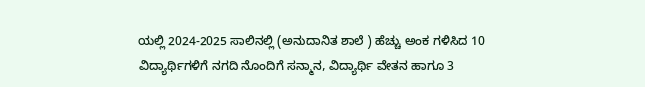ಯಲ್ಲಿ 2024-2025 ಸಾಲಿನಲ್ಲಿ (ಅನುದಾನಿತ ಶಾಲೆ ) ಹೆಚ್ಚು ಅಂಕ ಗಳಿಸಿದ 10 ವಿದ್ಯಾರ್ಥಿಗಳಿಗೆ ನಗದಿ ನೊಂದಿಗೆ ಸನ್ಮಾನ, ವಿದ್ಯಾರ್ಥಿ ವೇತನ ಹಾಗೂ 3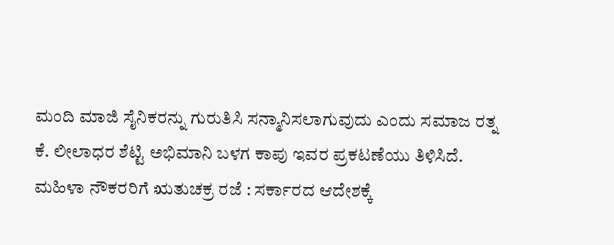ಮಂದಿ ಮಾಜಿ ಸೈನಿಕರನ್ನು ಗುರುತಿಸಿ ಸನ್ಮಾನಿಸಲಾಗುವುದು ಎಂದು ಸಮಾಜ ರತ್ನ ಕೆ. ಲೀಲಾಧರ ಶೆಟ್ಟಿ ಅಭಿಮಾನಿ ಬಳಗ ಕಾಪು ಇವರ ಪ್ರಕಟಣೆಯು ತಿಳಿಸಿದೆ.
ಮಹಿಳಾ ನೌಕರರಿಗೆ ಋತುಚಕ್ರ ರಜೆ : ಸರ್ಕಾರದ ಆದೇಶಕ್ಕೆ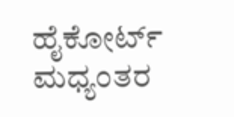ಹೈಕೋರ್ಟ್ ಮಧ್ಯಂತರ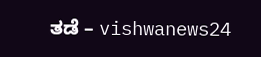ತಡೆ – vishwanews24